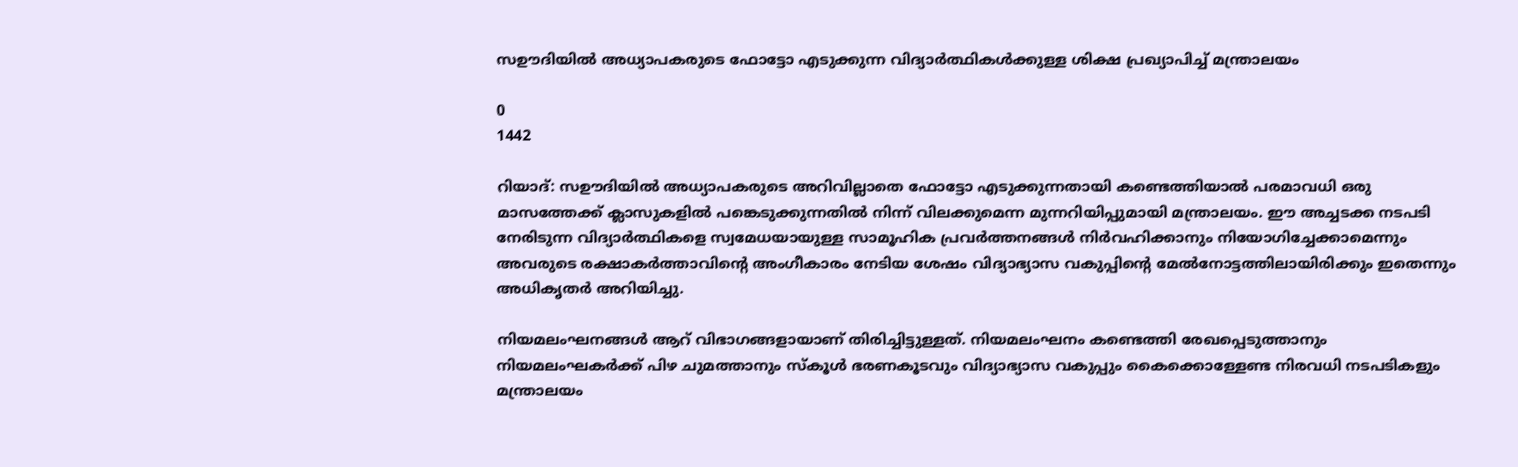സഊദിയിൽ അധ്യാപകരുടെ ഫോട്ടോ എടുക്കുന്ന വിദ്യാർത്ഥികൾക്കുള്ള ശിക്ഷ പ്രഖ്യാപിച്ച് മന്ത്രാലയം

0
1442

റിയാദ്: സഊദിയിൽ അധ്യാപകരുടെ അറിവില്ലാതെ ഫോട്ടോ എടുക്കുന്നതായി കണ്ടെത്തിയാൽ പരമാവധി ഒരു മാസത്തേക്ക് ക്ലാസുകളിൽ പങ്കെടുക്കുന്നതിൽ നിന്ന് വിലക്കുമെന്ന മുന്നറിയിപ്പുമായി മന്ത്രാലയം. ഈ അച്ചടക്ക നടപടി നേരിടുന്ന വിദ്യാർത്ഥികളെ സ്വമേധയായുള്ള സാമൂഹിക പ്രവർത്തനങ്ങൾ നിർവഹിക്കാനും നിയോഗിച്ചേക്കാമെന്നും അവരുടെ രക്ഷാകർത്താവിന്റെ അംഗീകാരം നേടിയ ശേഷം വിദ്യാഭ്യാസ വകുപ്പിന്റെ മേൽനോട്ടത്തിലായിരിക്കും ഇതെന്നും അധികൃതർ അറിയിച്ചു.

നിയമലംഘനങ്ങൾ ആറ് വിഭാഗങ്ങളായാണ് തിരിച്ചിട്ടുള്ളത്. നിയമലംഘനം കണ്ടെത്തി രേഖപ്പെടുത്താനും നിയമലംഘകർക്ക് പിഴ ചുമത്താനും സ്കൂൾ ഭരണകൂടവും വിദ്യാഭ്യാസ വകുപ്പും കൈക്കൊള്ളേണ്ട നിരവധി നടപടികളും മന്ത്രാലയം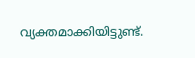വ്യക്തമാക്കിയിട്ടുണ്ട്.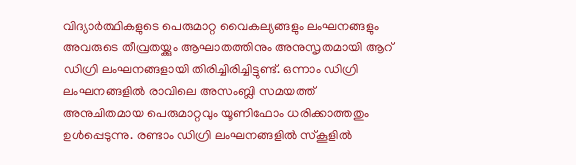വിദ്യാർത്ഥികളുടെ പെരുമാറ്റ വൈകല്യങ്ങളും ലംഘനങ്ങളും അവരുടെ തീവ്രതയ്ക്കും ആഘാതത്തിനും അനുസൃതമായി ആറ് ഡിഗ്രി ലംഘനങ്ങളായി തിരിച്ചിരിച്ചിട്ടുണ്ട്. ഒന്നാം ഡിഗ്രി ലംഘനങ്ങളിൽ രാവിലെ അസംബ്ലി സമയത്ത് അനുചിതമായ പെരുമാറ്റവും യൂണിഫോം ധരിക്കാത്തതും ഉൾപ്പെടുന്നു. രണ്ടാം ഡിഗ്രി ലംഘനങ്ങളിൽ സ്കൂളിൽ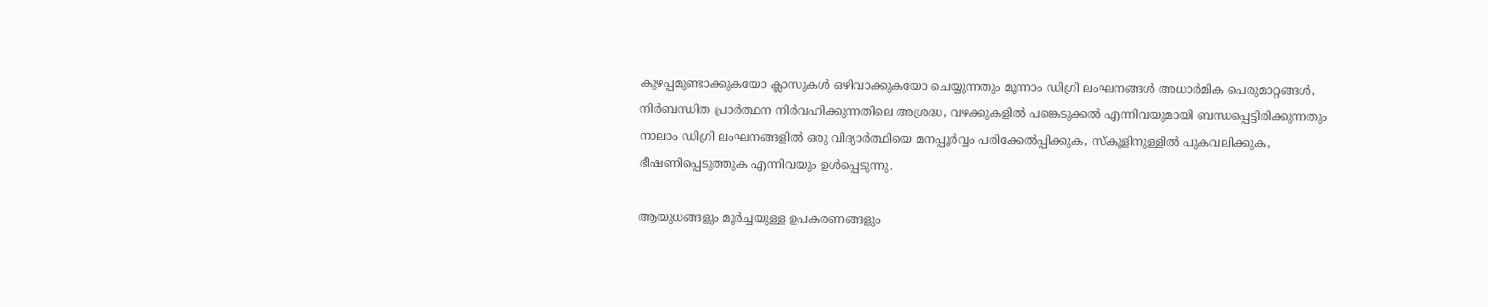കുഴപ്പമുണ്ടാക്കുകയോ ക്ലാസുകൾ ഒഴിവാക്കുകയോ ചെയ്യുന്നതും മൂന്നാം ഡിഗ്രി ലംഘനങ്ങൾ അധാർമിക പെരുമാറ്റങ്ങൾ, നിർബന്ധിത പ്രാർത്ഥന നിർവഹിക്കുന്നതിലെ അശ്രദ്ധ, വഴക്കുകളിൽ പങ്കെടുക്കൽ എന്നിവയുമായി ബന്ധപ്പെട്ടിരിക്കുന്നതും നാലാം ഡിഗ്രി ലംഘനങ്ങളിൽ ഒരു വിദ്യാർത്ഥിയെ മനപ്പൂർവ്വം പരിക്കേൽപ്പിക്കുക, സ്കൂളിനുള്ളിൽ പുകവലിക്കുക, ഭീഷണിപ്പെടുത്തുക എന്നിവയും ഉൾപ്പെടുന്നു.

ആയുധങ്ങളും മൂർച്ചയുള്ള ഉപകരണങ്ങളും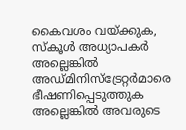കൈവശം വയ്ക്കുക, സ്കൂൾ അധ്യാപകർ അല്ലെങ്കിൽ അഡ്മിനിസ്ട്രേറ്റർമാരെ ഭീഷണിപ്പെടുത്തുക അല്ലെങ്കിൽ അവരുടെ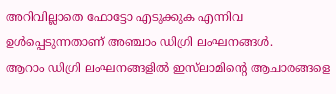അറിവില്ലാതെ ഫോട്ടോ എടുക്കുക എന്നിവ ഉൾപ്പെടുന്നതാണ് അഞ്ചാം ഡിഗ്രി ലംഘനങ്ങൾ.
ആറാം ഡിഗ്രി ലംഘനങ്ങളിൽ ഇസ്‌ലാമിന്റെ ആചാരങ്ങളെ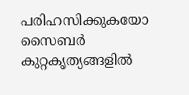പരിഹസിക്കുകയോ സൈബർ കുറ്റകൃത്യങ്ങളിൽ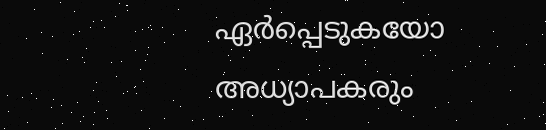ഏർപ്പെടുകയോ അധ്യാപകരും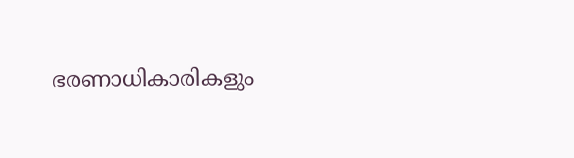ഭരണാധികാരികളും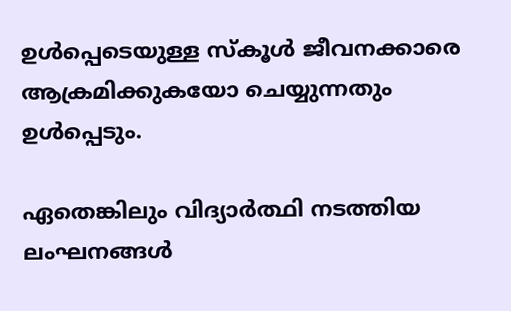ഉൾപ്പെടെയുള്ള സ്കൂൾ ജീവനക്കാരെ ആക്രമിക്കുകയോ ചെയ്യുന്നതും ഉൾപ്പെടും.

ഏതെങ്കിലും വിദ്യാർത്ഥി നടത്തിയ ലംഘനങ്ങൾ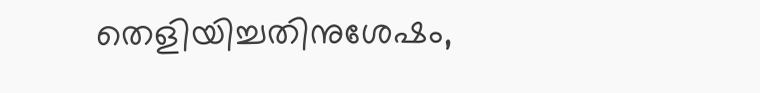തെളിയിച്ചതിനുശേഷം,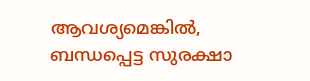ആവശ്യമെങ്കിൽ, ബന്ധപ്പെട്ട സുരക്ഷാ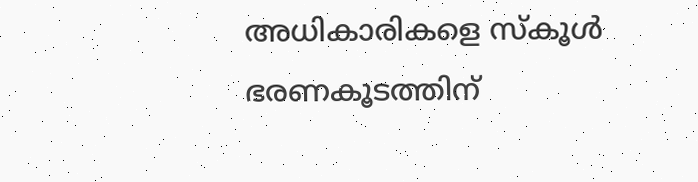അധികാരികളെ സ്കൂൾ ഭരണകൂടത്തിന്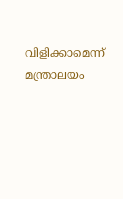വിളിക്കാമെന്ന് മന്ത്രാലയം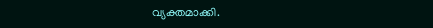വ്യക്തമാക്കി.